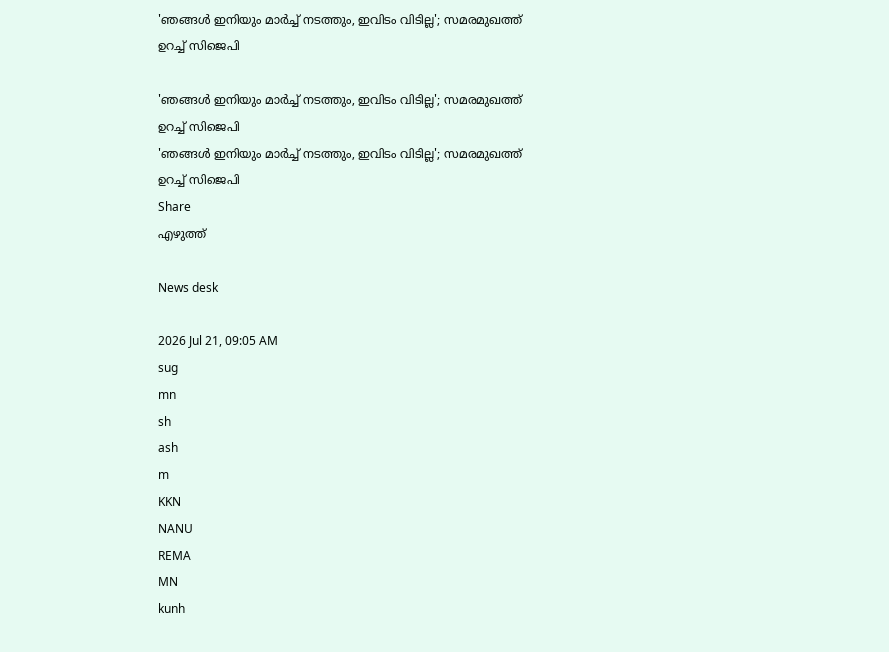'ഞങ്ങള്‍ ഇനിയും മാര്‍ച്ച് നടത്തും, ഇവിടം വിടില്ല'; സമരമുഖത്ത് ഉറച്ച് സിജെപി

'ഞങ്ങള്‍ ഇനിയും മാര്‍ച്ച് നടത്തും, ഇവിടം വിടില്ല'; സമരമുഖത്ത് ഉറച്ച് സിജെപി
'ഞങ്ങള്‍ ഇനിയും മാര്‍ച്ച് നടത്തും, ഇവിടം വിടില്ല'; സമരമുഖത്ത് ഉറച്ച് സിജെപി
Share
എഴുത്ത്

News desk

2026 Jul 21, 09:05 AM
sug
mn
sh
ash
m
KKN
NANU
REMA
MN
kunh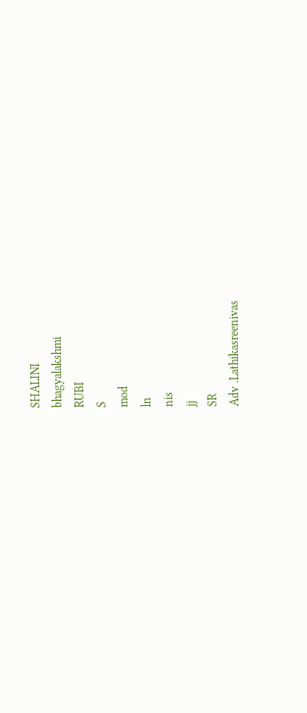SHALINI
bhagyalakshmi
RUBI
S
mod
ln
nis
jj
SR
Adv .Lathikasreenivas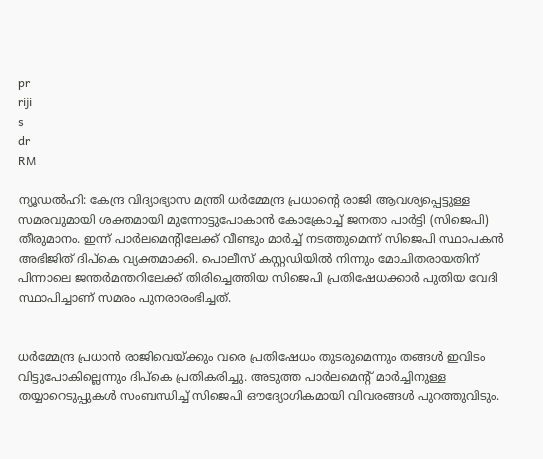pr
riji
s
dr
RM

ന്യൂഡല്‍ഹി: കേന്ദ്ര വിദ്യാഭ്യാസ മന്ത്രി ധര്‍മ്മേന്ദ്ര പ്രധാന്റെ രാജി ആവശ്യപ്പെട്ടുള്ള സമരവുമായി ശക്തമായി മുന്നോട്ടുപോകാന്‍ കോക്രോച്ച് ജനതാ പാര്‍ട്ടി (സിജെപി) തീരുമാനം. ഇന്ന് പാര്‍ലമെന്റിലേക്ക് വീണ്ടും മാര്‍ച്ച് നടത്തുമെന്ന് സിജെപി സ്ഥാപകന്‍ അഭിജിത് ദിപ്‌കെ വ്യക്തമാക്കി. പൊലീസ് കസ്റ്റഡിയില്‍ നിന്നും മോചിതരായതിന് പിന്നാലെ ജന്തര്‍മന്തറിലേക്ക് തിരിച്ചെത്തിയ സിജെപി പ്രതിഷേധക്കാര്‍ പുതിയ വേദി സ്ഥാപിച്ചാണ് സമരം പുനരാരംഭിച്ചത്.


ധര്‍മ്മേന്ദ്ര പ്രധാന്‍ രാജിവെയ്ക്കും വരെ പ്രതിഷേധം തുടരുമെന്നും തങ്ങൾ ഇവിടം വിട്ടുപോകില്ലെന്നും ദിപ്‌കെ പ്രതികരിച്ചു. അടുത്ത പാര്‍ലമെന്റ് മാര്‍ച്ചിനുള്ള തയ്യാറെടുപ്പുകൾ സംബന്ധിച്ച് സിജെപി ഔദ്യോഗികമായി വിവരങ്ങൾ പുറത്തുവിടും.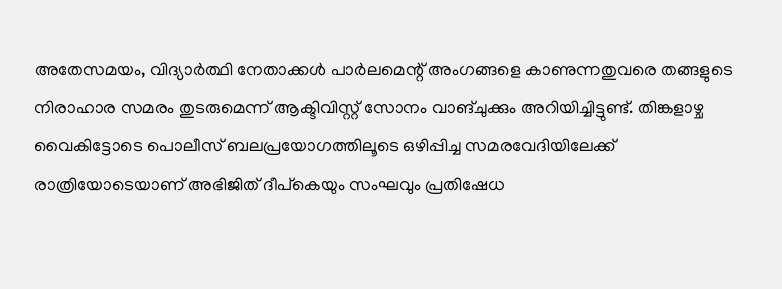അതേസമയം, വിദ്യാര്‍ത്ഥി നേതാക്കള്‍ പാര്‍ലമെന്റ് അംഗങ്ങളെ കാണുന്നതുവരെ തങ്ങളുടെ നിരാഹാര സമരം തുടരുമെന്ന് ആക്ടിവിസ്റ്റ് സോനം വാങ്ചുക്കും അറിയിച്ചിട്ടുണ്ട്. തിങ്കളാഴ്ച വൈകിട്ടോടെ പൊലീസ് ബലപ്രയോഗത്തിലൂടെ ഒഴിപ്പിച്ച സമരവേദിയിലേക്ക് രാത്രിയോടെയാണ് അഭിജിത് ദീപ്‌കെയും സംഘവും പ്രതിഷേധ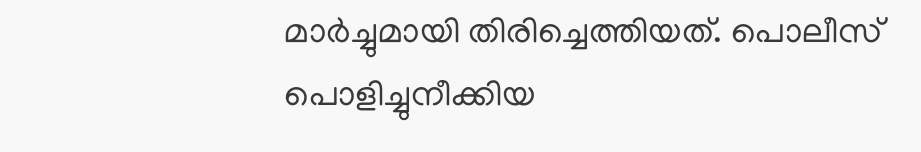മാർച്ചുമായി തിരിച്ചെത്തിയത്. പൊലീസ് പൊളിച്ചുനീക്കിയ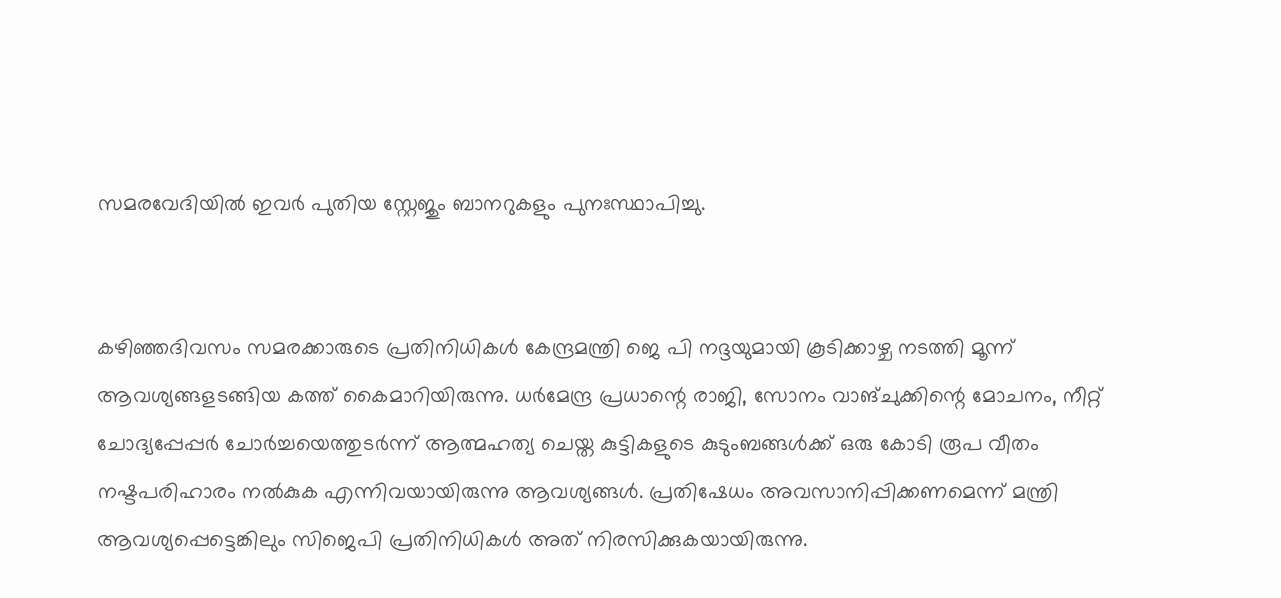സമരവേദിയിൽ ഇവർ പുതിയ സ്റ്റേജും ബാനറുകളും പുനഃസ്ഥാപിച്ചു.


കഴിഞ്ഞദിവസം സമരക്കാരുടെ പ്രതിനിധികള്‍ കേന്ദ്രമന്ത്രി ജെ പി നദ്ദയുമായി കൂടിക്കാഴ്ച നടത്തി മൂന്ന് ആവശ്യങ്ങളടങ്ങിയ കത്ത് കൈമാറിയിരുന്നു. ധര്‍മേന്ദ്ര പ്രധാന്റെ രാജി, സോനം വാങ്ചുക്കിന്റെ മോചനം, നീറ്റ് ചോദ്യപ്പേപ്പര്‍ ചോര്‍ച്ചയെത്തുടർന്ന് ആത്മഹത്യ ചെയ്ത കുട്ടികളുടെ കുടുംബങ്ങള്‍ക്ക് ഒരു കോടി രൂപ വീതം നഷ്ടപരിഹാരം നൽകുക എന്നിവയായിരുന്നു ആവശ്യങ്ങൾ. പ്രതിഷേധം അവസാനിപ്പിക്കണമെന്ന് മന്ത്രി ആവശ്യപ്പെട്ടെങ്കിലും സിജെപി പ്രതിനിധികൾ അത് നിരസിക്കുകയായിരുന്നു.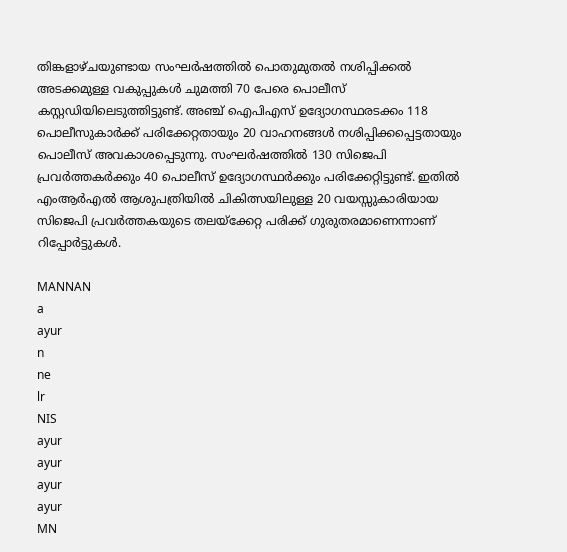തിങ്കളാഴ്ചയുണ്ടായ സംഘര്‍ഷത്തില്‍ പൊതുമുതല്‍ നശിപ്പിക്കല്‍ അടക്കമുള്ള വകുപ്പുകള്‍ ചുമത്തി 70 പേരെ പൊലീസ് കസ്റ്റഡിയിലെടുത്തിട്ടുണ്ട്. അഞ്ച് ഐപിഎസ് ഉദ്യോഗസ്ഥരടക്കം 118 പൊലീസുകാര്‍ക്ക് പരിക്കേറ്റതായും 20 വാഹനങ്ങള്‍ നശിപ്പിക്കപ്പെട്ടതായും പൊലീസ് അവകാശപ്പെടുന്നു. സംഘർഷത്തിൽ 130 സിജെപി പ്രവര്‍ത്തകർക്കും 40 പൊലീസ് ഉദ്യോഗസ്ഥർക്കും പരിക്കേറ്റിട്ടുണ്ട്. ഇതിൽ എംആര്‍എല്‍ ആശുപത്രിയില്‍ ചികിത്സയിലുള്ള 20 വയസ്സുകാരിയായ സിജെപി പ്രവർത്തകയുടെ തലയ്ക്കേറ്റ പരിക്ക് ഗുരുതരമാണെന്നാണ് റിപ്പോർട്ടുകൾ.

MANNAN
a
ayur
n
ne
lr
NIS
ayur
ayur
ayur
ayur
MN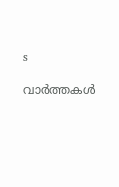s

വാർത്തകൾ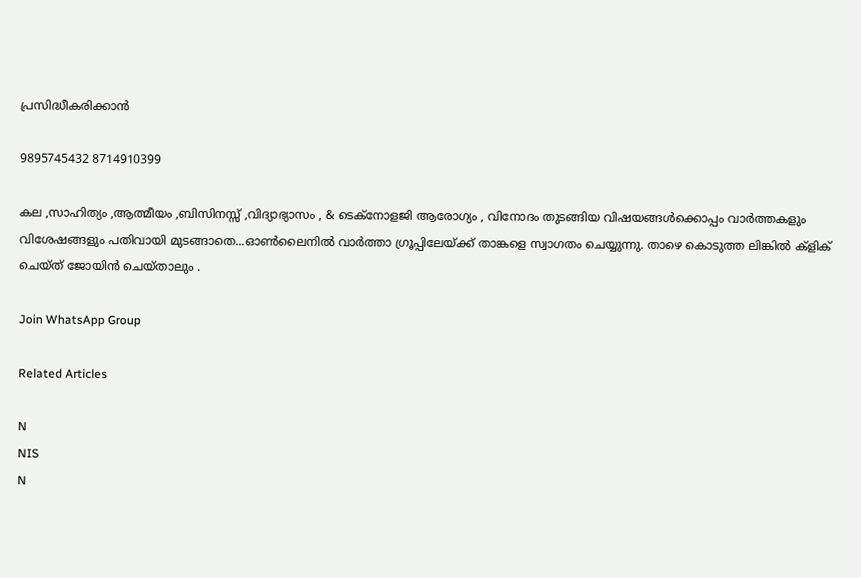പ്രസിദ്ധീകരിക്കാൻ

9895745432 8714910399

കല ,സാഹിത്യം ,ആത്മീയം ,ബിസിനസ്സ് ,വിദ്യാഭ്യാസം , & ടെക്‌നോളജി ആരോഗ്യം , വിനോദം തുടങ്ങിയ വിഷയങ്ങൾക്കൊപ്പം വാർത്തകളും വിശേഷങ്ങളും പതിവായി മുടങ്ങാതെ...ഓൺലൈനിൽ വാർത്താ ഗ്രൂപ്പിലേയ്ക്ക് താങ്കളെ സ്വാഗതം ചെയ്യുന്നു. താഴെ കൊടുത്ത ലിങ്കിൽ ക്ളിക് ചെയ്‌ത്‌ ജോയിൻ ചെയ്‌താലും .

Join WhatsApp Group

Related Articles

N
NIS
N